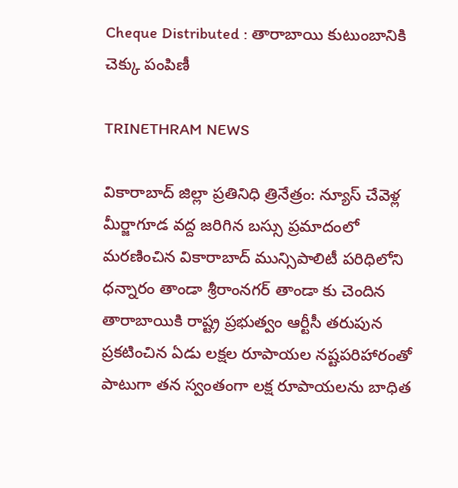Cheque Distributed : తారాబాయి కుటుంబానికి చెక్కు పంపిణీ

TRINETHRAM NEWS

వికారాబాద్ జిల్లా ప్రతినిధి త్రినేత్రం: న్యూస్ చేవెళ్ల మీర్జాగూడ వద్ద జరిగిన బస్సు ప్రమాదంలో మరణించిన వికారాబాద్ మున్సిపాలిటీ పరిధిలోని ధన్నారం తాండా శ్రీరాంనగర్ తాండా కు చెందిన తారాబాయికి రాష్ట్ర ప్రభుత్వం ఆర్టీసీ తరుపున ప్రకటించిన ఏడు లక్షల రూపాయల నష్టపరిహారంతో పాటుగా తన స్వంతంగా లక్ష రూపాయలను బాధిత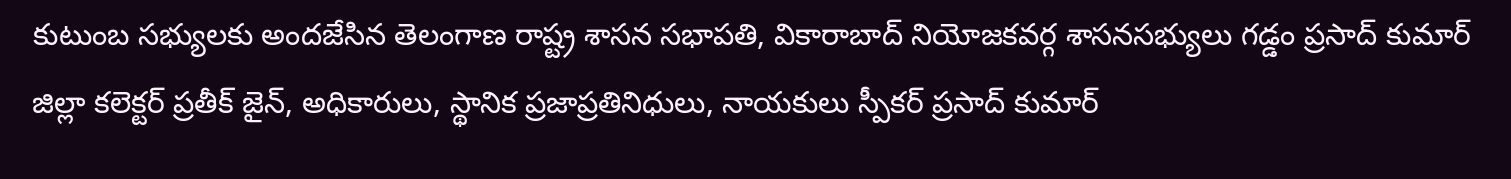కుటుంబ సభ్యులకు అందజేసిన తెలంగాణ రాష్ట్ర శాసన సభాపతి, వికారాబాద్ నియోజకవర్గ శాసనసభ్యులు గడ్డం ప్రసాద్ కుమార్
జిల్లా కలెక్టర్ ప్రతీక్ జైన్, అధికారులు, స్థానిక ప్రజాప్రతినిధులు, నాయకులు స్పీకర్ ప్రసాద్ కుమార్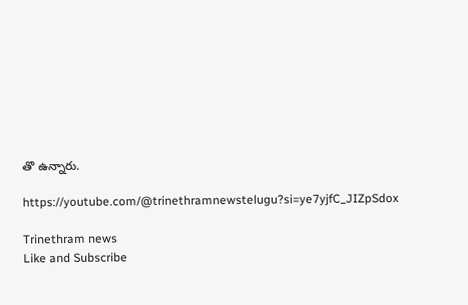తొ ఉన్నారు.

https://youtube.com/@trinethramnewstelugu?si=ye7yjfC_JIZpSdox

Trinethram news
Like and Subscribe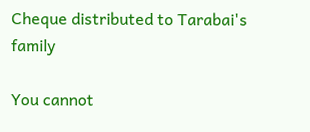Cheque distributed to Tarabai's family

You cannot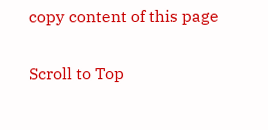copy content of this page

Scroll to Top